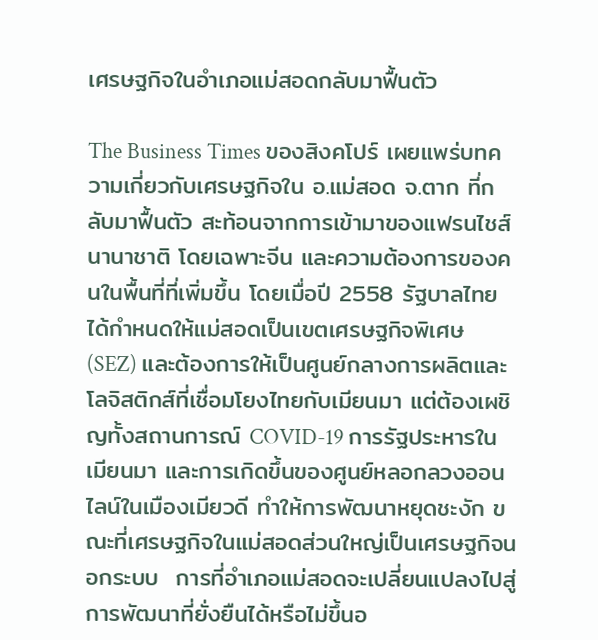เศรษฐกิจในอำเภอแม่สอดกลับมาฟื้นตัว

The Business Times ของสิงคโปร์ เผยแพร่บทความเกี่ยวกับเศรษฐกิจใน อ.แม่สอด จ.ตาก ที่กลับมาฟื้นตัว สะท้อนจากการเข้ามาของแฟรนไชส์นานาชาติ โดยเฉพาะจีน และความต้องการของคนในพื้นที่ที่เพิ่มขึ้น โดยเมื่อปี 2558 รัฐบาลไทยได้กำหนดให้แม่สอดเป็นเขตเศรษฐกิจพิเศษ (SEZ) และต้องการให้เป็นศูนย์กลางการผลิตและโลจิสติกส์ที่เชื่อมโยงไทยกับเมียนมา แต่ต้องเผชิญทั้งสถานการณ์ COVID-19 การรัฐประหารในเมียนมา และการเกิดขึ้นของศูนย์หลอกลวงออนไลน์ในเมืองเมียวดี ทำให้การพัฒนาหยุดชะงัก ขณะที่เศรษฐกิจในแม่สอดส่วนใหญ่เป็นเศรษฐกิจนอกระบบ  การที่อำเภอแม่สอดจะเปลี่ยนแปลงไปสู่การพัฒนาที่ยั่งยืนได้หรือไม่ขึ้นอ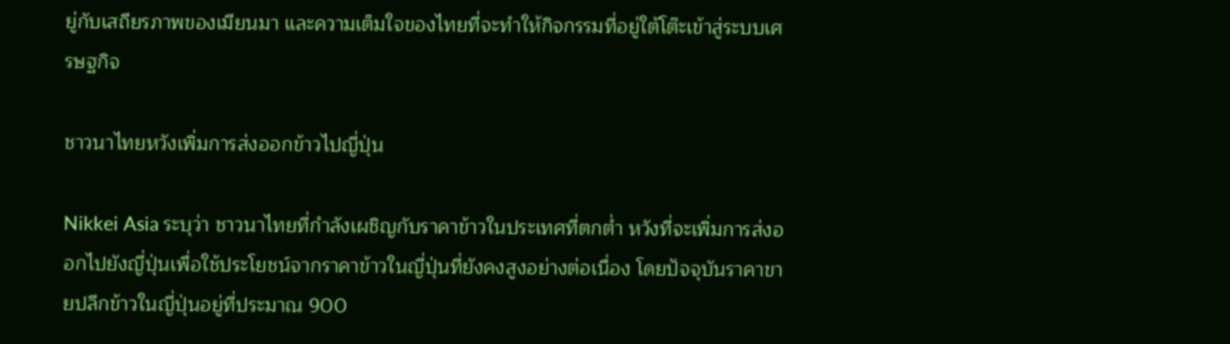ยู่กับเสถียรภาพของเมียนมา และความเต็มใจของไทยที่จะทำให้กิจกรรมที่อยู่ใต้โต๊ะเข้าสู่ระบบเศรษฐกิจ

ชาวนาไทยหวังเพิ่มการส่งออกข้าวไปญี่ปุ่น

Nikkei Asia ระบุว่า ชาวนาไทยที่กำลังเผชิญกับราคาข้าวในประเทศที่ตกต่ำ หวังที่จะเพิ่มการส่งออกไปยังญี่ปุ่นเพื่อใช้ประโยชน์จากราคาข้าวในญี่ปุ่นที่ยังคงสูงอย่างต่อเนื่อง โดยปัจจุบันราคาขายปลีกข้าวในญี่ปุ่นอยู่ที่ประมาณ 900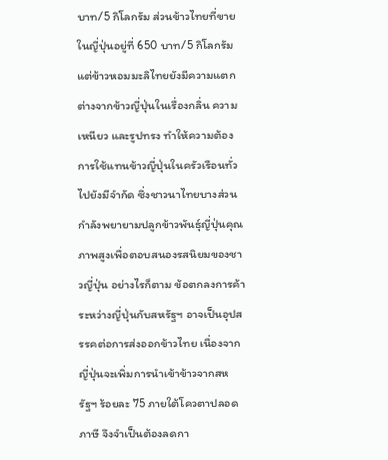บาท/5 กิโลกรัม ส่วนข้าวไทยที่ขายในญี่ปุ่นอยู่ที่ 650 บาท/5 กิโลกรัม แต่ข้าวหอมมะลิไทยยังมีความแตกต่างจากข้าวญี่ปุ่นในเรื่องกลิ่น ความเหนียว และรูปทรง ทำให้ความต้องการใช้แทนข้าวญี่ปุ่นในครัวเรือนทั่วไปยังมีจำกัด ซึ่งชาวนาไทยบางส่วนกำลังพยายามปลูกข้าวพันธุ์ญี่ปุ่นคุณภาพสูงเพื่อตอบสนองรสนิยมของชาวญี่ปุ่น อย่างไรก็ตาม ข้อตกลงการค้าระหว่างญี่ปุ่นกับสหรัฐฯ อาจเป็นอุปสรรคต่อการส่งออกข้าวไทย เนื่องจากญี่ปุ่นจะเพิ่มการนำเข้าข้าวจากสหรัฐฯ ร้อยละ 75 ภายใต้โควตาปลอดภาษี จึงจำเป็นต้องลดกา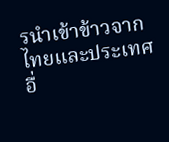รนำเข้าข้าวจากไทยและประเทศอื่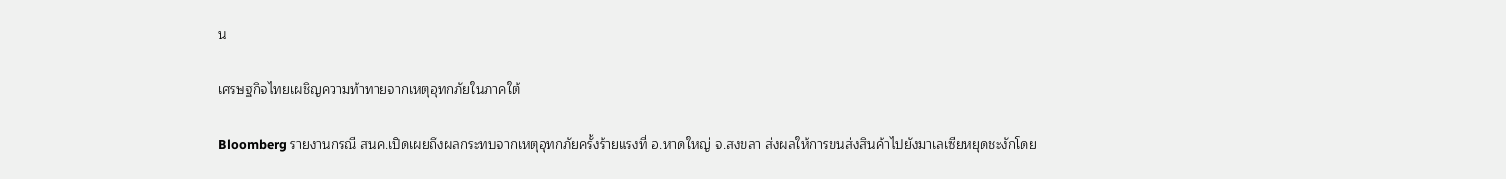น

เศรษฐกิจไทยเผชิญความท้าทายจากเหตุอุทกภัยในภาคใต้

Bloomberg รายงานกรณี สนค.เปิดเผยถึงผลกระทบจากเหตุอุทกภัยครั้งร้ายแรงที่ อ.หาดใหญ่ จ.สงขลา ส่งผลให้การขนส่งสินค้าไปยังมาเลเซียหยุดชะงักโดย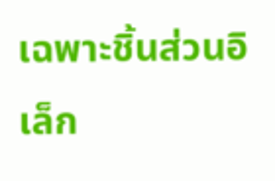เฉพาะชิ้นส่วนอิเล็ก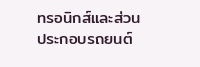ทรอนิกส์และส่วนประกอบรถยนต์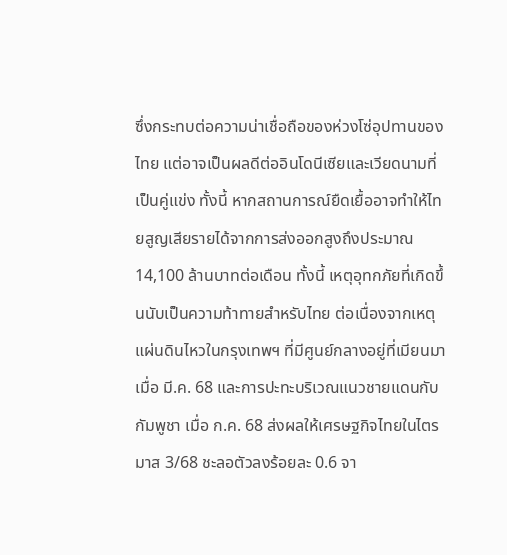ซึ่งกระทบต่อความน่าเชื่อถือของห่วงโซ่อุปทานของไทย แต่อาจเป็นผลดีต่ออินโดนีเซียและเวียดนามที่เป็นคู่แข่ง ทั้งนี้ หากสถานการณ์ยืดเยื้ออาจทำให้ไทยสูญเสียรายได้จากการส่งออกสูงถึงประมาณ 14,100 ล้านบาทต่อเดือน ทั้งนี้ เหตุอุทกภัยที่เกิดขึ้นนับเป็นความท้าทายสำหรับไทย ต่อเนื่องจากเหตุแผ่นดินไหวในกรุงเทพฯ ที่มีศูนย์กลางอยู่ที่เมียนมาเมื่อ มี.ค. 68 และการปะทะบริเวณแนวชายแดนกับกัมพูชา เมื่อ ก.ค. 68 ส่งผลให้เศรษฐกิจไทยในไตรมาส 3/68 ชะลอตัวลงร้อยละ 0.6 จา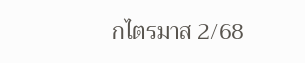กไตรมาส 2/68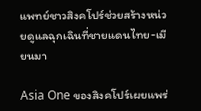แพทย์ชาวสิงคโปร์ช่วยสร้างหน่วยดูแลฉุกเฉินที่ชายแดนไทย-เมียนมา

Asia One ของสิงคโปร์เผยแพร่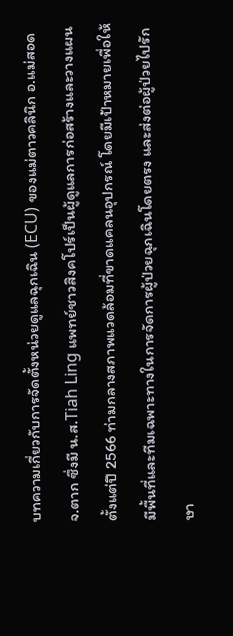บทความเกี่ยวกับการจัดตั้งหน่วยดูแลฉุกเฉิน (ECU) ของแม่ตาวคลินิก อ.แม่สอด จ.ตาก ซึ่งมี น.ส.Tiah Ling แพทย์ชาวสิงคโปร์เป็นผู้ดูแลการก่อสร้างและวางแผนตั้งแต่ปี 2566 ท่ามกลางสภาพแวดล้อมที่ขาดแคลนอุปกรณ์ โดยมีเป้าหมายเพื่อให้มีพื้นที่และทีมเฉพาะทางในการจัดการผู้ป่วยฉุกเฉินโดยตรง และส่งต่อผู้ป่วยไปรักษา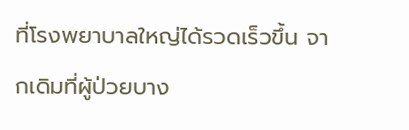ที่โรงพยาบาลใหญ่ได้รวดเร็วขึ้น จากเดิมที่ผู้ป่วยบาง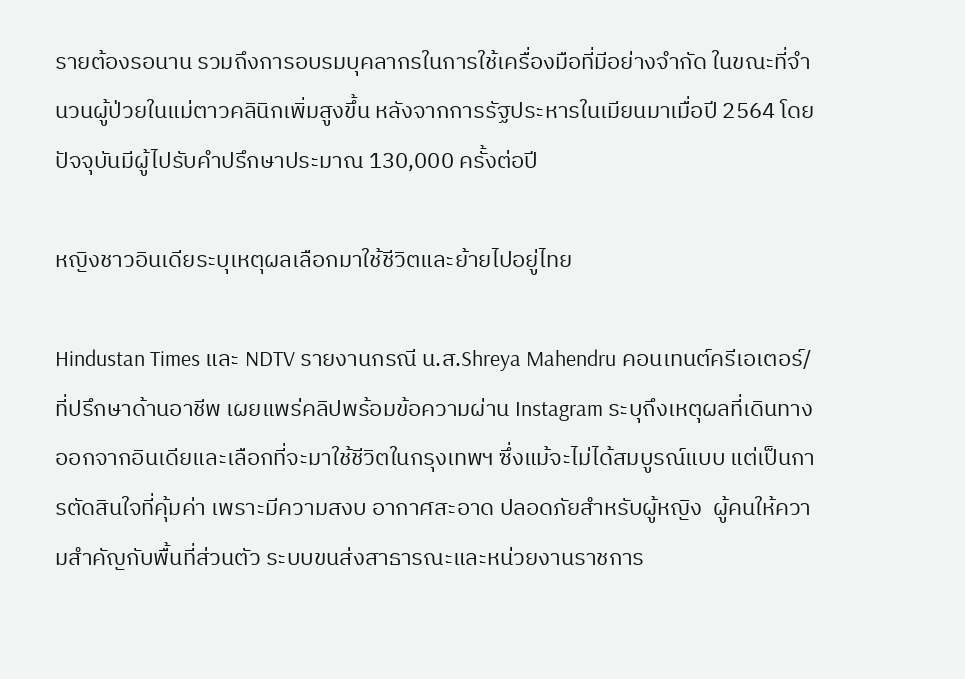รายต้องรอนาน รวมถึงการอบรมบุคลากรในการใช้เครื่องมือที่มีอย่างจำกัด ในขณะที่จำนวนผู้ป่วยในแม่ตาวคลินิกเพิ่มสูงขึ้น หลังจากการรัฐประหารในเมียนมาเมื่อปี 2564 โดยปัจจุบันมีผู้ไปรับคำปรึกษาประมาณ 130,000 ครั้งต่อปี

หญิงชาวอินเดียระบุเหตุผลเลือกมาใช้ชีวิตและย้ายไปอยู่ไทย

Hindustan Times และ NDTV รายงานกรณี น.ส.Shreya Mahendru คอนเทนต์ครีเอเตอร์/ที่ปรึกษาด้านอาชีพ เผยแพร่คลิปพร้อมข้อความผ่าน Instagram ระบุถึงเหตุผลที่เดินทางออกจากอินเดียและเลือกที่จะมาใช้ชีวิตในกรุงเทพฯ ซึ่งแม้จะไม่ได้สมบูรณ์แบบ แต่เป็นการตัดสินใจที่คุ้มค่า เพราะมีความสงบ อากาศสะอาด ปลอดภัยสำหรับผู้หญิง  ผู้คนให้ความสำคัญกับพื้นที่ส่วนตัว ระบบขนส่งสาธารณะและหน่วยงานราชการ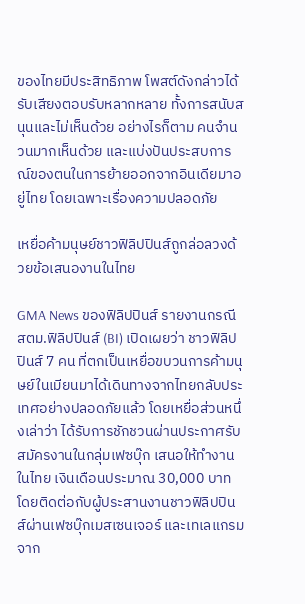ของไทยมีประสิทธิภาพ โพสต์ดังกล่าวได้รับเสียงตอบรับหลากหลาย ทั้งการสนับสนุนและไม่เห็นด้วย อย่างไรก็ตาม คนจำนวนมากเห็นด้วย และแบ่งปันประสบการณ์ของตนในการย้ายออกจากอินเดียมาอยู่ไทย โดยเฉพาะเรื่องความปลอดภัย

เหยื่อค้ามนุษย์ชาวฟิลิปปินส์ถูกล่อลวงด้วยข้อเสนองานในไทย

GMA News ของฟิลิปปินส์ รายงานกรณี สตม.ฟิลิปปินส์ (BI) เปิดเผยว่า ชาวฟิลิปปินส์ 7 คน ที่ตกเป็นเหยื่อขบวนการค้ามนุษย์ในเมียนมาได้เดินทางจากไทยกลับประเทศอย่างปลอดภัยแล้ว โดยเหยื่อส่วนหนึ่งเล่าว่า ได้รับการชักชวนผ่านประกาศรับสมัครงานในกลุ่มเฟซบุ๊ก เสนอให้ทำงานในไทย เงินเดือนประมาณ 30,000 บาท โดยติดต่อกับผู้ประสานงานชาวฟิลิปปินส์ผ่านเฟซบุ๊กเมสเซนเจอร์ และเทเลแกรม จาก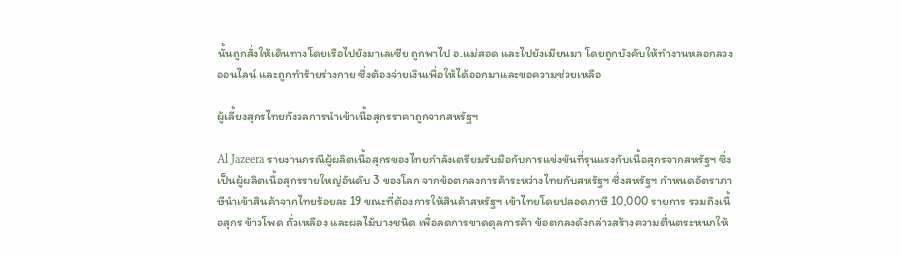นั้นถูกสั่งให้เดินทางโดยเรือไปยังมาเลเซีย ถูกพาไป อ.แม่สอด และไปยังเมียนมา โดยถูกบังคับให้ทำงานหลอกลวงออนไลน์ และถูกทำร้ายร่างกาย ซึ่งต้องจ่ายเงินเพื่อให้ได้ออกมาและขอความช่วยเหลือ

ผู้เลี้ยงสุกรไทยกังวลการนำเข้าเนื้อสุกรราคาถูกจากสหรัฐฯ

Al Jazeera รายงานกรณีผู้ผลิตเนื้อสุกรของไทยกำลังเตรียมรับมือกับการแข่งขันที่รุนแรงกับเนื้อสุกรจากสหรัฐฯ ซึ่งเป็นผู้ผลิตเนื้อสุกรรายใหญ่อันดับ 3 ของโลก จากข้อตกลงการค้าระหว่างไทยกับสหรัฐฯ ซึ่งสหรัฐฯ กำหนดอัตราภาษีนำเข้าสินค้าจากไทยร้อยละ 19 ขณะที่ต้องการให้สินค้าสหรัฐฯ เข้าไทยโดยปลอดภาษี 10,000 รายการ รวมถึงเนื้อสุกร ข้าวโพด ถั่วเหลือง และผลไม้บางชนิด เพื่อลดการขาดดุลการค้า ข้อตกลงดังกล่าวสร้างความตื่นตระหนกให้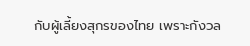กับผู้เลี้ยงสุกรของไทย เพราะกังวล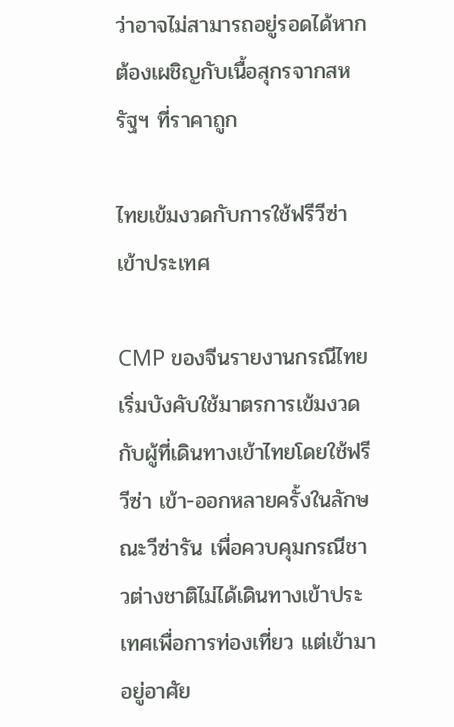ว่าอาจไม่สามารถอยู่รอดได้หากต้องเผชิญกับเนื้อสุกรจากสหรัฐฯ ที่ราคาถูก

ไทยเข้มงวดกับการใช้ฟรีวีซ่าเข้าประเทศ

CMP ของจีนรายงานกรณีไทยเริ่มบังคับใช้มาตรการเข้มงวดกับผู้ที่เดินทางเข้าไทยโดยใช้ฟรีวีซ่า เข้า-ออกหลายครั้งในลักษณะวีซ่ารัน เพื่อควบคุมกรณีชาวต่างชาติไม่ได้เดินทางเข้าประเทศเพื่อการท่องเที่ยว แต่เข้ามาอยู่อาศัย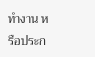ทำงาน หรือประก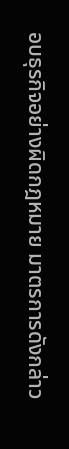อบธุรกิจอย่างผิดกฎหมาย มาตรการดังกล่าว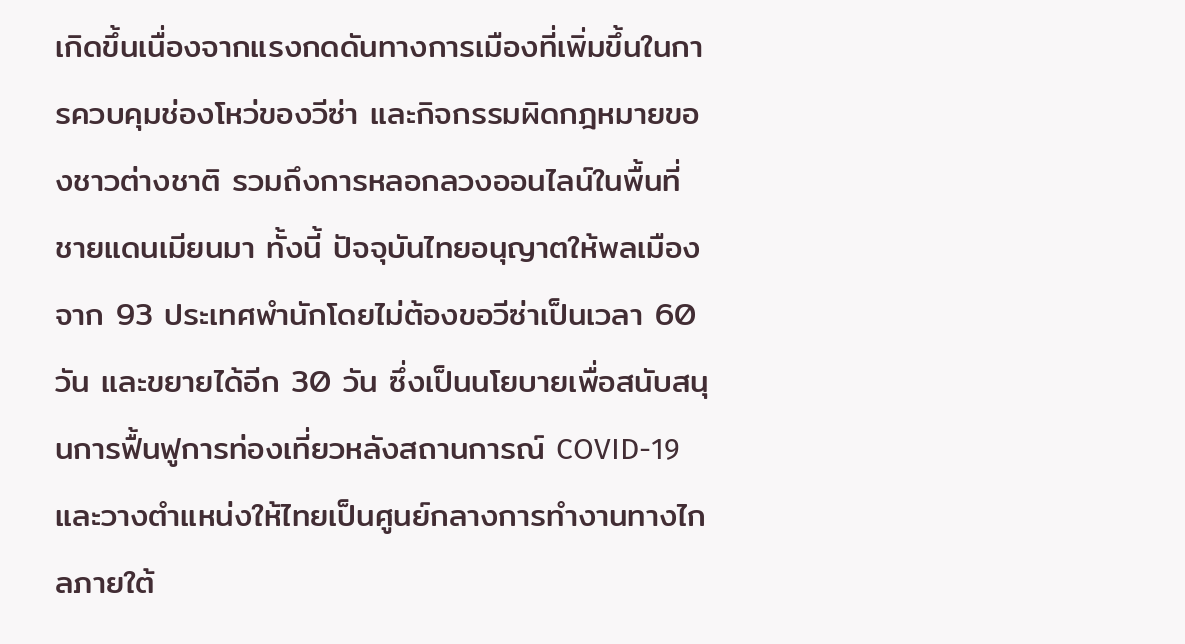เกิดขึ้นเนื่องจากแรงกดดันทางการเมืองที่เพิ่มขึ้นในการควบคุมช่องโหว่ของวีซ่า และกิจกรรมผิดกฎหมายของชาวต่างชาติ รวมถึงการหลอกลวงออนไลน์ในพื้นที่ชายแดนเมียนมา ทั้งนี้ ปัจจุบันไทยอนุญาตให้พลเมืองจาก 93 ประเทศพำนักโดยไม่ต้องขอวีซ่าเป็นเวลา 60 วัน และขยายได้อีก 30 วัน ซึ่งเป็นนโยบายเพื่อสนับสนุนการฟื้นฟูการท่องเที่ยวหลังสถานการณ์ COVID-19 และวางตำแหน่งให้ไทยเป็นศูนย์กลางการทำงานทางไกลภายใต้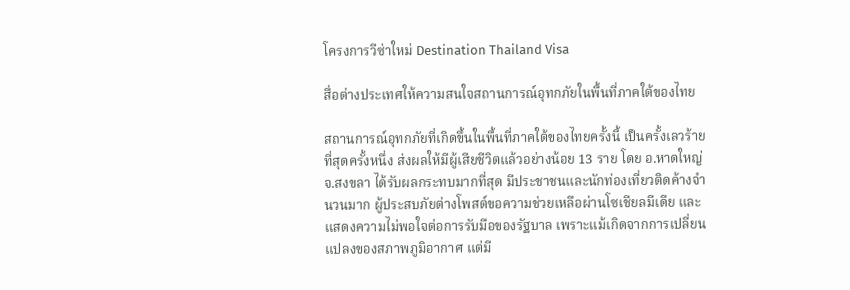โครงการวีซ่าใหม่ Destination Thailand Visa

สื่อต่างประเทศให้ความสนใจสถานการณ์อุทกภัยในพื้นที่ภาคใต้ของไทย

สถานการณ์อุทกภัยที่เกิดขึ้นในพื้นที่ภาคใต้ของไทยครั้งนี้ เป็นครั้งเลวร้ายที่สุดครั้งหนึ่ง ส่งผลให้มีผู้เสียชีวิตแล้วอย่างน้อย 13 ราย โดย อ.หาดใหญ่ จ.สงขลา ได้รับผลกระทบมากที่สุด มีประชาชนและนักท่องเที่ยวติดค้างจำนวนมาก ผู้ประสบภัยต่างโพสต์ขอความช่วยเหลือผ่านโซเชียลมีเดีย และแสดงความไม่พอใจต่อการรับมือของรัฐบาล เพราะแม้เกิดจากการเปลี่ยนแปลงของสภาพภูมิอากาศ แต่มี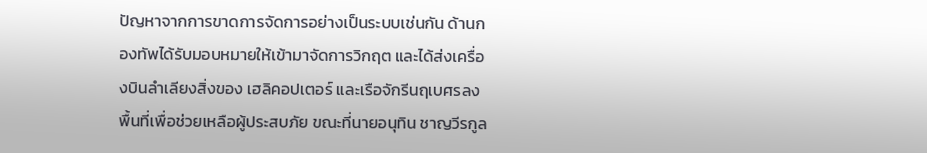ปัญหาจากการขาดการจัดการอย่างเป็นระบบเช่นกัน ด้านกองทัพได้รับมอบหมายให้เข้ามาจัดการวิกฤต และได้ส่งเครื่องบินลำเลียงสิ่งของ เฮลิคอปเตอร์ และเรือจักรีนฤเบศรลงพื้นที่เพื่อช่วยเหลือผู้ประสบภัย ขณะที่นายอนุทิน ชาญวีรกูล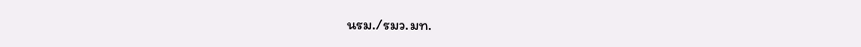นรม./รมว.มท.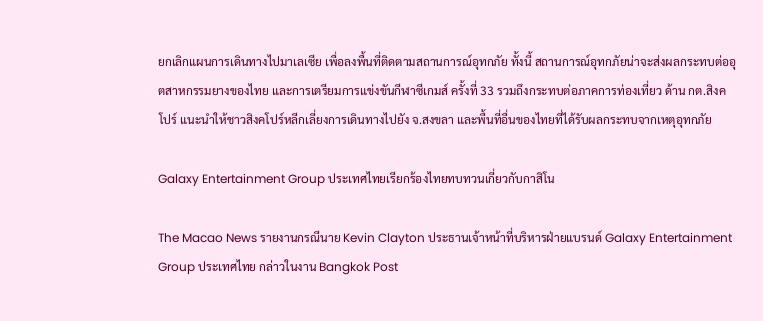ยกเลิกแผนการเดินทางไปมาเลเซีย เพื่อลงพื้นที่ติดตามสถานการณ์อุทกภัย ทั้งนี้ สถานการณ์อุทกภัยน่าจะส่งผลกระทบต่ออุตสาหกรรมยางของไทย และการเตรียมการแข่งขันกีฬาซีเกมส์ ครั้งที่ 33 รวมถึงกระทบต่อภาคการท่องเที่ยว ด้าน กต.สิงคโปร์ แนะนำให้ชาวสิงคโปร์หลีกเลี่ยงการเดินทางไปยัง จ.สงขลา และพื้นที่อื่นของไทยที่ได้รับผลกระทบจากเหตุอุทกภัย

Galaxy Entertainment Group ประเทศไทยเรียกร้องไทยทบทวนเกี่ยวกับกาสิโน

The Macao News รายงานกรณีนาย Kevin Clayton ประธานเจ้าหน้าที่บริหารฝ่ายแบรนด์ Galaxy Entertainment Group ประเทศไทย กล่าวในงาน Bangkok Post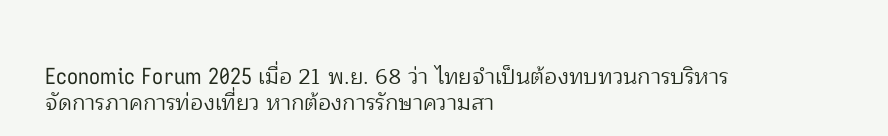Economic Forum 2025 เมื่อ 21 พ.ย. 68 ว่า ไทยจำเป็นต้องทบทวนการบริหารจัดการภาคการท่องเที่ยว หากต้องการรักษาความสา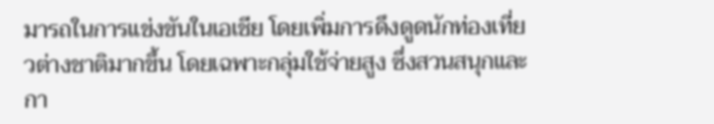มารถในการแข่งขันในเอเชีย โดยเพิ่มการดึงดูดนักท่องเที่ยวต่างชาติมากขึ้น โดยเฉพาะกลุ่มใช้จ่ายสูง ซึ่งสวนสนุกและกา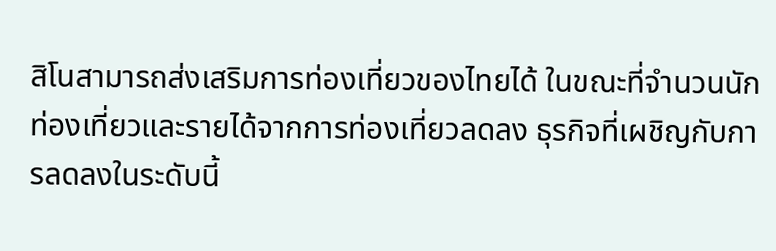สิโนสามารถส่งเสริมการท่องเที่ยวของไทยได้ ในขณะที่จำนวนนักท่องเที่ยวและรายได้จากการท่องเที่ยวลดลง ธุรกิจที่เผชิญกับการลดลงในระดับนี้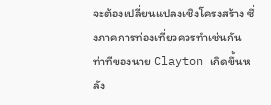จะต้องเปลี่ยนแปลงเชิงโครงสร้าง ซึ่งภาคการท่องเที่ยวควรทำเช่นกัน ท่าทีของนาย Clayton เกิดขึ้นหลัง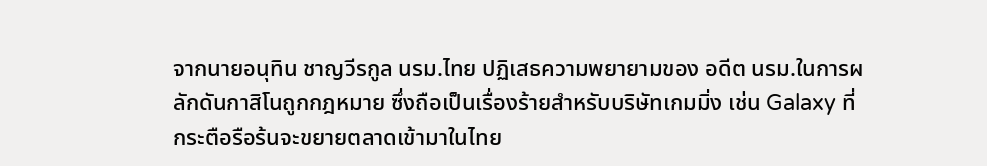จากนายอนุทิน ชาญวีรกูล นรม.ไทย ปฏิเสธความพยายามของ อดีต นรม.ในการผลักดันกาสิโนถูกกฎหมาย ซึ่งถือเป็นเรื่องร้ายสำหรับบริษัทเกมมิ่ง เช่น Galaxy ที่กระตือรือร้นจะขยายตลาดเข้ามาในไทย